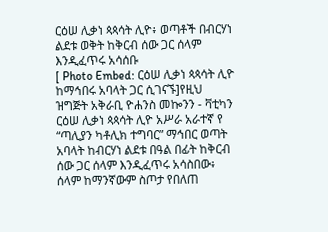ርዕሠ ሊቃነ ጳጳሳት ሊዮ፥ ወጣቶች በብርሃነ ልደቱ ወቅት ከቅርብ ሰው ጋር ሰላም እንዲፈጥሩ አሳሰቡ
[ Photo Embed: ርዕሠ ሊቃነ ጳጳሳት ሊዮ ከማኅበሩ አባላት ጋር ሲገናኙ]የዚህ ዝግጅት አቅራቢ ዮሐንስ መኰንን - ቫቲካን
ርዕሠ ሊቃነ ጳጳሳት ሊዮ አሥራ አራተኛ የ “ጣሊያን ካቶሊክ ተግባር” ማኅበር ወጣት አባላት ከብርሃነ ልደቱ በዓል በፊት ከቅርብ ሰው ጋር ሰላም እንዲፈጥሩ አሳስበው፥ ሰላም ከማንኛውም ስጦታ የበለጠ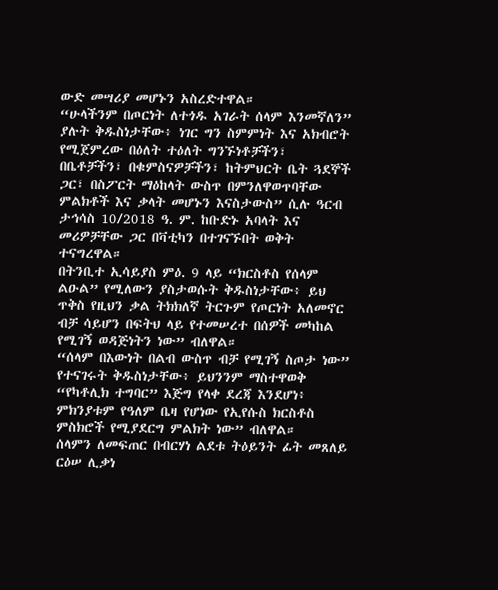ውድ መሣሪያ መሆኑን አስረድተዋል።
“ሁላችንም በጦርነት ለተጎዱ አገራት ሰላም እንመኛለን” ያሉት ቅዱስነታቸው፥ ነገር ግን ስምምነት እና አክብሮት የሚጀምረው በዕለት ተዕለት ግንኙነቶቻችን፣ በቤቶቻችን፣ በቁምስናዎቻችን፣ ከትምህርት ቤት ጓደኞች ጋር፣ በስፖርት ማዕከላት ውስጥ በምንለዋወጥባቸው ምልክቶች እና ቃላት መሆኑን እናስታውስ” ሲሉ ዓርብ ታኅሳስ 10/2018 ዓ. ም. ከቡድኑ አባላት እና መሪዎቻቸው ጋር በቫቲካን በተገናኙበት ወቅት ተናግረዋል።
በትንቢተ ኢሳይያስ ምዕ. 9 ላይ “ክርስቶስ የሰላም ልዑል” የሚለውን ያስታወሱት ቅዱስነታቸው፥ ይህ ጥቅስ የዚህን ቃል ትክክለኛ ትርጉም የጦርነት አለመኖር ብቻ ሳይሆን በፍትህ ላይ የተመሠረተ በሰዎች መካከል የሚገኝ ወዳጅነትን ነው” ብለዋል።
“ሰላም በእውነት በልብ ውስጥ ብቻ የሚገኝ ስጦታ ነው” የተናገሩት ቅዱስነታቸው፥ ይህንንም ማስተዋወቅ “የካቶሊክ ተግባር” እጅግ የላቀ ደረጃ እንደሆነ፥ ምክንያቱም የዓለም ቤዛ የሆነው የኢየሱስ ክርስቶስ ምስክሮች የሚያደርግ ምልክት ነው” ብለዋል።
ሰላምን ለመፍጠር በብርሃነ ልደቱ ትዕይንት ፊት መጸለይ
ርዕሠ ሊቃነ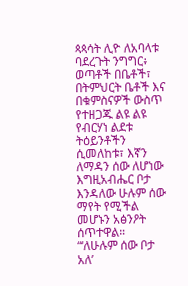ጳጳሳት ሊዮ ለአባላቱ ባደረጉት ንግግር፥ ወጣቶች በቤቶች፣ በትምህርት ቤቶች እና በቁምስናዎች ውስጥ የተዘጋጁ ልዩ ልዩ የብርሃነ ልደቱ ትዕይንቶችን ሲመለከቱ፣ እኛን ለማዳን ሰው ለሆነው እግዚአብሔር ቦታ እንዳለው ሁሉም ሰው ማየት የሚችል መሆኑን አፅንዖት ሰጥተዋል።
“‘ለሁሉም ሰው ቦታ አለ’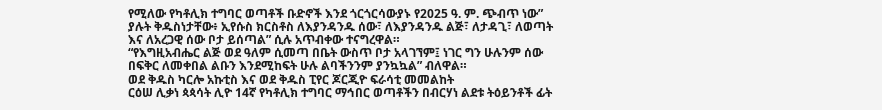የሚለው የካቶሊክ ተግባር ወጣቶች ቡድኖች እንደ ጎርጎርሳውያኑ የ2025 ዓ. ም. ጭብጥ ነው” ያሉት ቅዱስነታቸው፥ ኢየሱስ ክርስቶስ ለእያንዳንዱ ሰው፣ ለእያንዳንዱ ልጅ፣ ለታዳጊ፣ ለወጣት እና ለአረጋዊ ሰው ቦታ ይሰጣል” ሲሉ አጥብቀው ተናግረዋል።
“የእግዚአብሔር ልጅ ወደ ዓለም ሲመጣ በቤት ውስጥ ቦታ አላገኘም፤ ነገር ግን ሁሉንም ሰው በፍቅር ለመቀበል ልቡን እንደሚከፍት ሁሉ ልባችንንም ያንኳኳል” ብለዋል።
ወደ ቅዱስ ካርሎ አኩቲስ እና ወደ ቅዱስ ፒየር ጆርጂዮ ፍራሳቲ መመልከት
ርዕሠ ሊቃነ ጳጳሳት ሊዮ 14ኛ የካቶሊክ ተግባር ማኅበር ወጣቶችን በብርሃነ ልደቱ ትዕይንቶች ፊት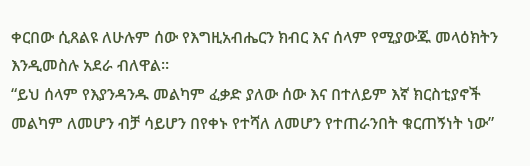ቀርበው ሲጸልዩ ለሁሉም ሰው የእግዚአብሔርን ክብር እና ሰላም የሚያውጁ መላዕክትን እንዲመስሉ አደራ ብለዋል።
“ይህ ሰላም የእያንዳንዱ መልካም ፈቃድ ያለው ሰው እና በተለይም እኛ ክርስቲያኖች መልካም ለመሆን ብቻ ሳይሆን በየቀኑ የተሻለ ለመሆን የተጠራንበት ቁርጠኝነት ነው”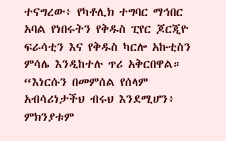ተናግረው፥ የካቶሊክ ተግባር ማኅበር አባል የነበሩትን የቅዱስ ፒየር ጆርጂዮ ፍራሳቲን እና የቅዱስ ካርሎ አኩቲስን ምሳሌ እንዲከተሉ ጥሪ አቅርበዋል።
“እነርሱን በመምሰል የሰላም አብሳሪነታችህ ብሩህ እንደሚሆን፥ ምክንያቱም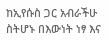ከኢየሱስ ጋር አብራችሁ ስትሆኑ በእውነት ነፃ እና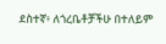ደስተኛ፥ ለጎረቤቶቻችሁ በተለይም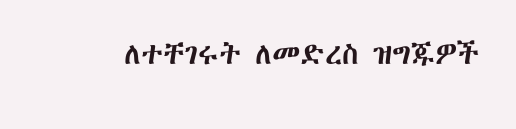ለተቸገሩት ለመድረስ ዝግጁዎች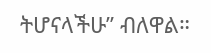ትሆናላችሁ” ብለዋል።